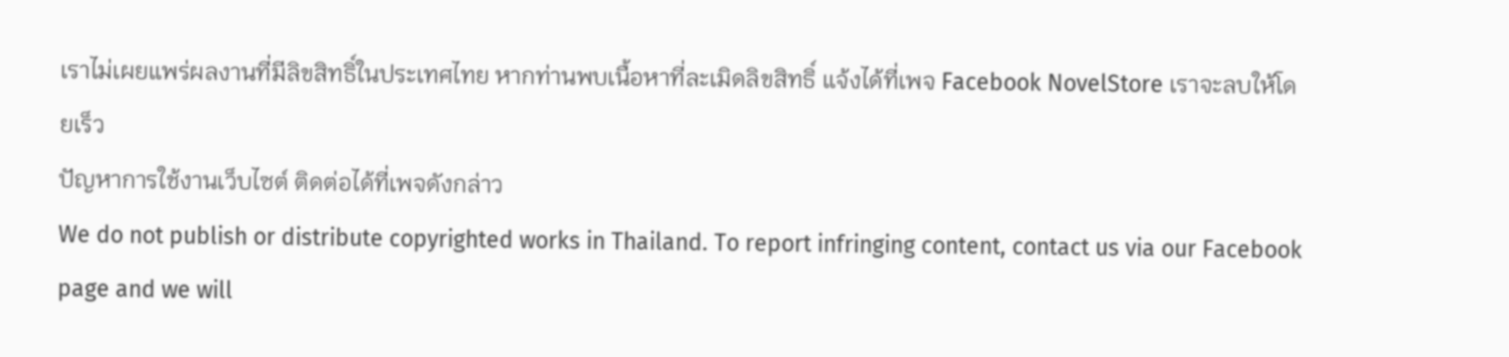เราไม่เผยแพร่ผลงานที่มีลิขสิทธิ์ในประเทศไทย หากท่านพบเนื้อหาที่ละเมิดลิขสิทธิ์ แจ้งได้ที่เพจ Facebook NovelStore เราจะลบให้โดยเร็ว
ปัญหาการใช้งานเว็บไซต์ ติดต่อได้ที่เพจดังกล่าว
We do not publish or distribute copyrighted works in Thailand. To report infringing content, contact us via our Facebook page and we will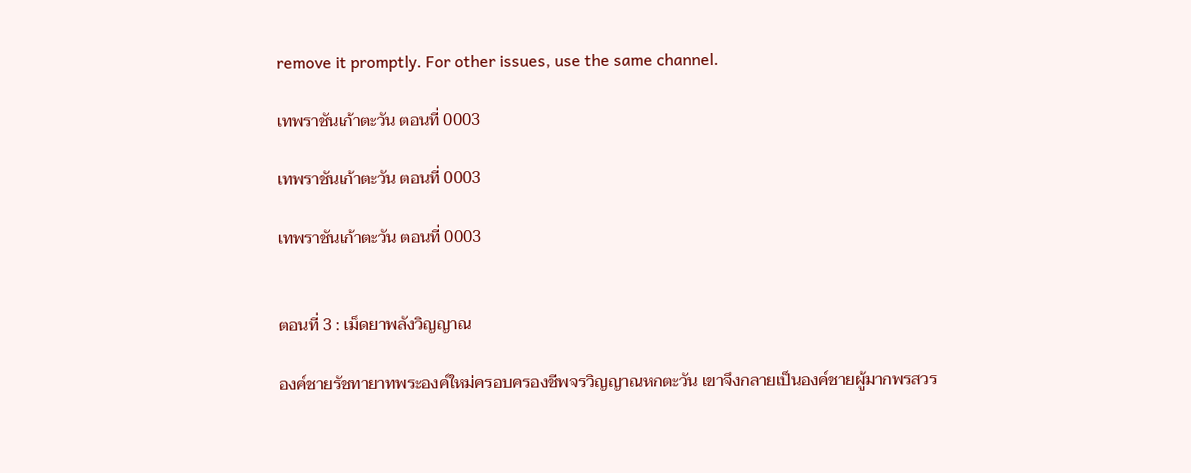remove it promptly. For other issues, use the same channel.

เทพราชันเก้าตะวัน ตอนที่ 0003

เทพราชันเก้าตะวัน ตอนที่ 0003

เทพราชันเก้าตะวัน ตอนที่ 0003


ตอนที่ 3 : เม็ดยาพลังวิญญาณ

องค์ชายรัชทายาทพระองค์ใหม่ครอบครองชีพจรวิญญาณหกตะวัน เขาจึงกลายเป็นองค์ชายผู้มากพรสวร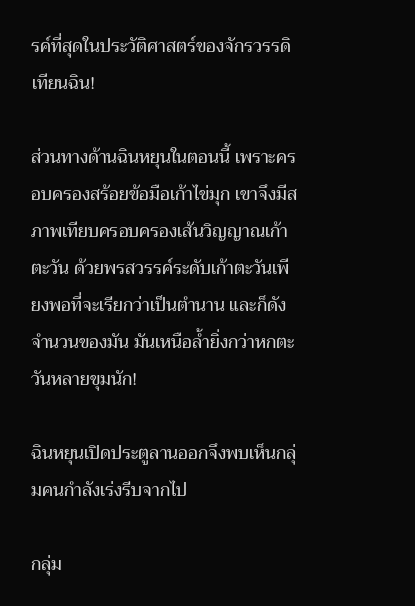รค์ที่สุดในประวัติศาสตร์ของจักรวรรดิเทียนฉิน!

ส่วนทางด้านฉินหยุนในตอนนี้ เพราะครอบครองสร้อยข้อมือเก้าไข่มุก เขาจึงมีสภาพเทียบครอบครองเส้นวิญญาณเก้าตะวัน ด้วยพรสวรรค์ระดับเก้าตะวันเพียงพอที่จะเรียกว่าเป็นตำนาน และก็ดังจำนวนของมัน มันเหนือล้ำยิ่งกว่าหกตะวันหลายขุมนัก!

ฉินหยุนเปิดประตูลานออกจึงพบเห็นกลุ่มคนกำลังเร่งรีบจากไป

กลุ่ม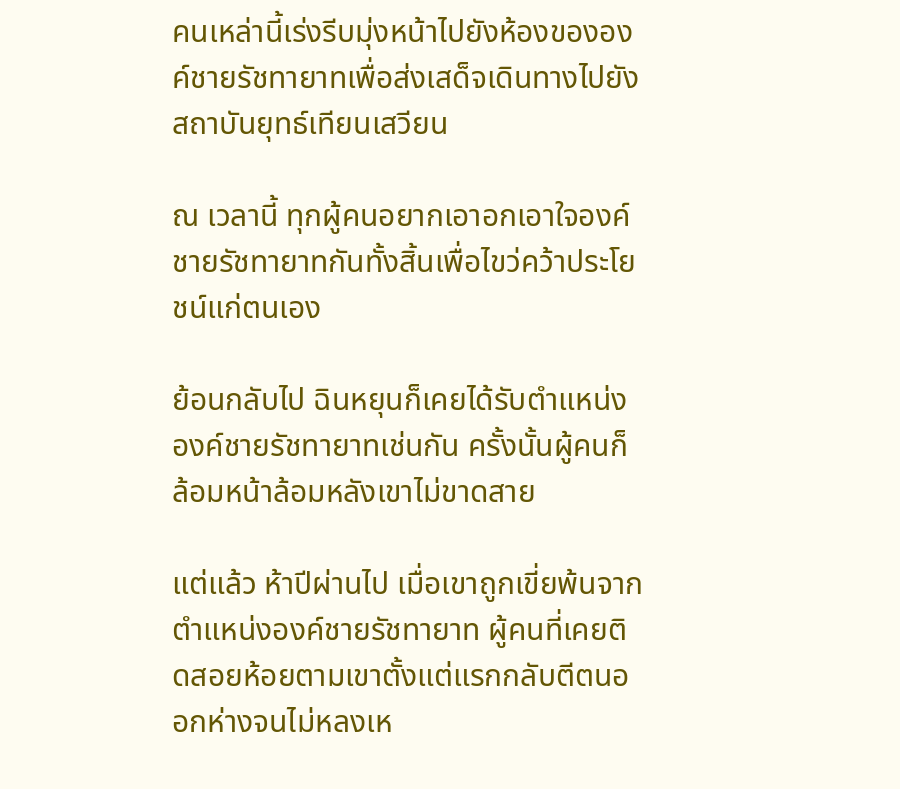คนเหล่านี้เร่งรีบมุ่งหน้าไปยังห้องขององค์ชายรัชทายาทเพื่อส่งเสด็จเดินทางไปยังสถาบันยุทธ์เทียนเสวียน

ณ เวลานี้ ทุกผู้คนอยากเอาอกเอาใจองค์ชายรัชทายาทกันทั้งสิ้นเพื่อไขว่คว้าประโยชน์แก่ตนเอง

ย้อนกลับไป ฉินหยุนก็เคยได้รับตำแหน่งองค์ชายรัชทายาทเช่นกัน ครั้งนั้นผู้คนก็ล้อมหน้าล้อมหลังเขาไม่ขาดสาย

แต่แล้ว ห้าปีผ่านไป เมื่อเขาถูกเขี่ยพ้นจากตำแหน่งองค์ชายรัชทายาท ผู้คนที่เคยติดสอยห้อยตามเขาตั้งแต่แรกกลับตีตนออกห่างจนไม่หลงเห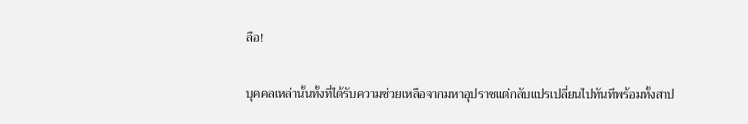ลือ!

บุคคลเหล่านั้นทั้งที่ได้รับความช่วยเหลือจากมหาอุปราชแต่กลับแปรเปลี่ยนไปทันทีพร้อมทั้งสาป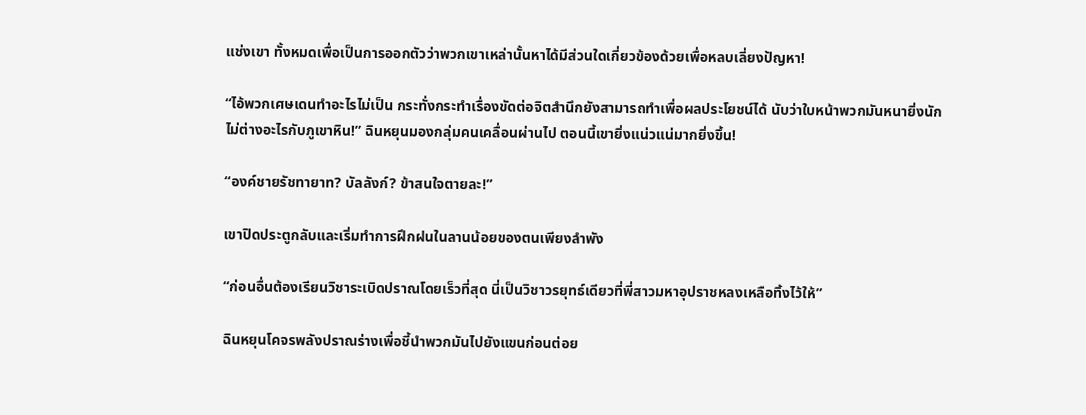แช่งเขา ทั้งหมดเพื่อเป็นการออกตัวว่าพวกเขาเหล่านั้นหาได้มีส่วนใดเกี่ยวข้องด้วยเพื่อหลบเลี่ยงปัญหา!

“ไอ้พวกเศษเดนทำอะไรไม่เป็น กระทั่งกระทำเรื่องขัดต่อจิตสำนึกยังสามารถทำเพื่อผลประโยชน์ได้ นับว่าใบหน้าพวกมันหนายิ่งนัก ไม่ต่างอะไรกับภูเขาหิน!” ฉินหยุนมองกลุ่มคนเคลื่อนผ่านไป ตอนนี้เขายิ่งแน่วแน่มากยิ่งขึ้น!

“องค์ชายรัชทายาท? บัลลังก์? ข้าสนใจตายละ!”

เขาปิดประตูกลับและเริ่มทำการฝึกฝนในลานน้อยของตนเพียงลำพัง

“ก่อนอื่นต้องเรียนวิชาระเบิดปราณโดยเร็วที่สุด นี่เป็นวิชาวรยุทธ์เดียวที่พี่สาวมหาอุปราชหลงเหลือทิ้งไว้ให้”

ฉินหยุนโคจรพลังปราณร่างเพื่อชี้นำพวกมันไปยังแขนก่อนต่อย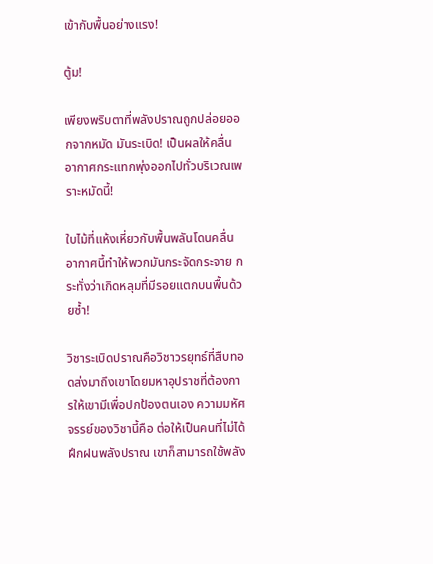เข้ากับพื้นอย่างแรง!

ตู้ม!

เพียงพริบตาที่พลังปราณถูกปล่อยออกจากหมัด มันระเบิด! เป็นผลให้คลื่นอากาศกระแทกพุ่งออกไปทั่วบริเวณเพราะหมัดนี้!

ใบไม้ที่แห้งเหี่ยวกับพื้นพลันโดนคลื่นอากาศนี้ทำให้พวกมันกระจัดกระจาย กระทั่งว่าเกิดหลุมที่มีรอยแตกบนพื้นด้วยซ้ำ!

วิชาระเบิดปราณคือวิชาวรยุทธ์ที่สืบทอดส่งมาถึงเขาโดยมหาอุปราชที่ต้องการให้เขามีเพื่อปกป้องตนเอง ความมหัศจรรย์ของวิชานี้คือ ต่อให้เป็นคนที่ไม่ได้ฝึกฝนพลังปราณ เขาก็สามารถใช้พลัง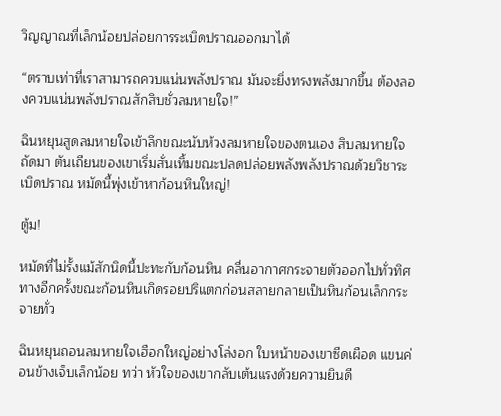วิญญาณที่เล็กน้อยปล่อยการระเบิดปราณออกมาได้

“ตราบเท่าที่เราสามารถควบแน่นพลังปราณ มันจะยิ่งทรงพลังมากขึ้น ต้องลองควบแน่นพลังปราณสักสิบชั่วลมหายใจ!”

ฉินหยุนสูดลมหายใจเข้าลึกขณะนับห้วงลมหายใจของตนเอง สิบลมหายใจถัดมา ตันเถียนของเขาเริ่มสั่นเทิ้มขณะปลดปล่อยพลังพลังปราณด้วยวิชาระเบิดปราณ หมัดนี้พุ่งเข้าหาก้อนหินใหญ่!

ตู้ม!

หมัดที่ไม่รั้งแม้สักนิดนี้ปะทะกับก้อนหิน คลื่นอากาศกระจายตัวออกไปทั่วทิศทางอีกครั้งขณะก้อนหินเกิดรอยปริแตกก่อนสลายกลายเป็นหินก้อนเล็กกระจายทั่ว

ฉินหยุนถอนลมหายใจเฮือกใหญ่อย่างโล่งอก ใบหน้าของเขาซีดเผือด แขนค่อนข้างเจ็บเล็กน้อย ทว่า หัวใจของเขากลับเต้นแรงด้วยความยินดี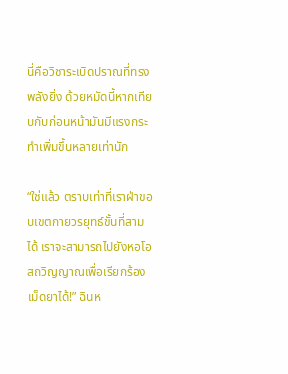นี่คือวิชาระเบิดปราณที่ทรงพลังยิ่ง ด้วยหมัดนี้หากเทียบกับก่อนหน้ามันมีแรงกระทำเพิ่มขึ้นหลายเท่านัก

“ใช่แล้ว ตราบเท่าที่เราฝ่าขอบเขตกายวรยุทธ์ขั้นที่สามได้ เราจะสามารถไปยังหอโอสถวิญญาณเพื่อเรียกร้องเม็ดยาได้!” ฉินห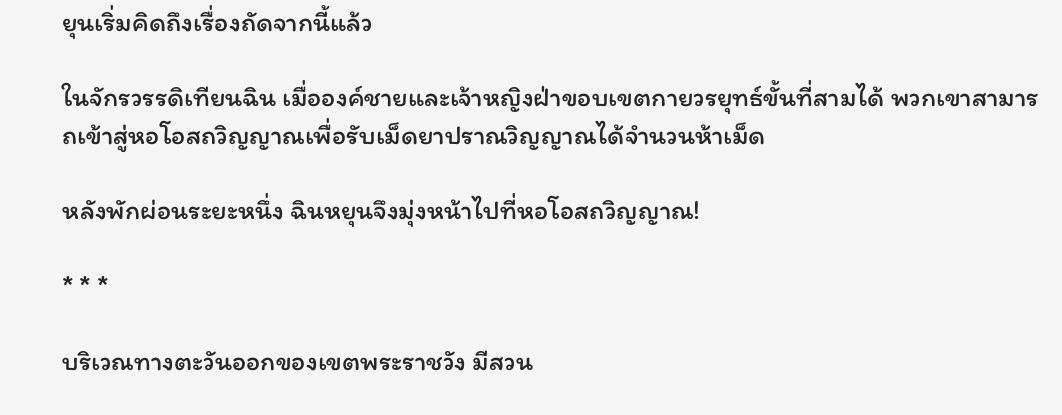ยุนเริ่มคิดถึงเรื่องถัดจากนี้แล้ว

ในจักรวรรดิเทียนฉิน เมื่อองค์ชายและเจ้าหญิงฝ่าขอบเขตกายวรยุทธ์ขั้นที่สามได้ พวกเขาสามารถเข้าสู่หอโอสถวิญญาณเพื่อรับเม็ดยาปราณวิญญาณได้จำนวนห้าเม็ด

หลังพักผ่อนระยะหนึ่ง ฉินหยุนจึงมุ่งหน้าไปที่หอโอสถวิญญาณ!

* * *

บริเวณทางตะวันออกของเขตพระราชวัง มีสวน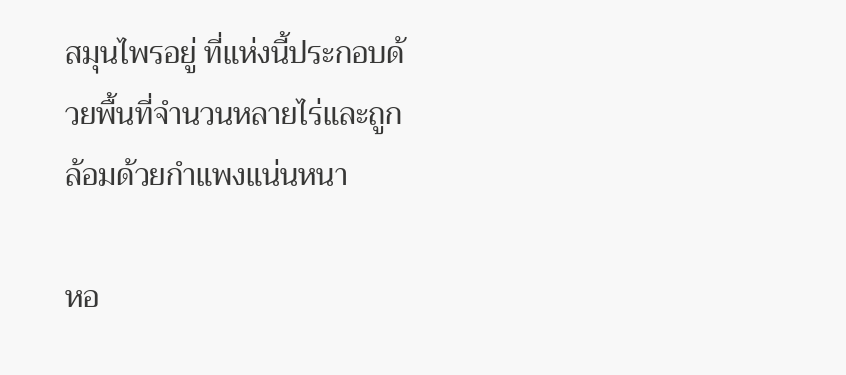สมุนไพรอยู่ ที่แห่งนี้ประกอบด้วยพื้นที่จำนวนหลายไร่และถูกล้อมด้วยกำแพงแน่นหนา

หอ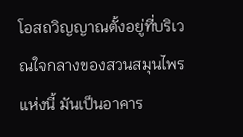โอสถวิญญาณตั้งอยู่ที่บริเวณใจกลางของสวนสมุนไพรแห่งนี้ มันเป็นอาคาร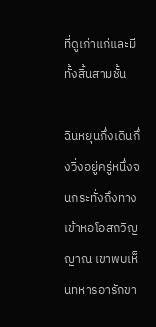ที่ดูเก่าแก่และมีทั้งสิ้นสามชั้น

ฉินหยุนกึ่งเดินกึ่งวิ่งอยู่ครู่หนึ่งจนกระทั่งถึงทางเข้าหอโอสถวิญญาณ เขาพบเห็นทหารอารักขา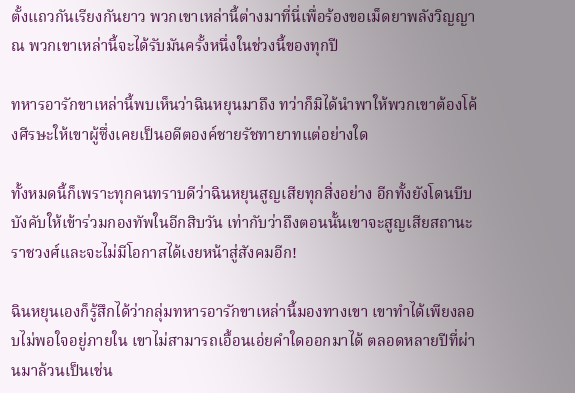ตั้งแถวกันเรียงกันยาว พวกเขาเหล่านี้ต่างมาที่นี่เพื่อร้องขอเม็ดยาพลังวิญญาณ พวกเขาเหล่านี้จะได้รับมันครั้งหนึ่งในช่วงนี้ของทุกปี

ทหารอารักขาเหล่านี้พบเห็นว่าฉินหยุนมาถึง ทว่าก็มิได้นำพาให้พวกเขาต้องโค้งศีรษะให้เขาผู้ซึ่งเคยเป็นอดีตองค์ชายรัชทายาทแต่อย่างใด

ทั้งหมดนี้ก็เพราะทุกคนทราบดีว่าฉินหยุนสูญเสียทุกสิ่งอย่าง อีกทั้งยังโดนบีบบังคับให้เข้าร่วมกองทัพในอีกสิบวัน เท่ากับว่าถึงตอนนั้นเขาจะสูญเสียสถานะราชวงศ์และจะไม่มีโอกาสได้เงยหน้าสู่สังคมอีก!

ฉินหยุนเองก็รู้สึกได้ว่ากลุ่มทหารอารักขาเหล่านี้มองทางเขา เขาทำได้เพียงลอบไม่พอใจอยู่ภายใน เขาไม่สามารถเอื้อนเอ่ยคำใดออกมาได้ ตลอดหลายปีที่ผ่านมาล้วนเป็นเช่น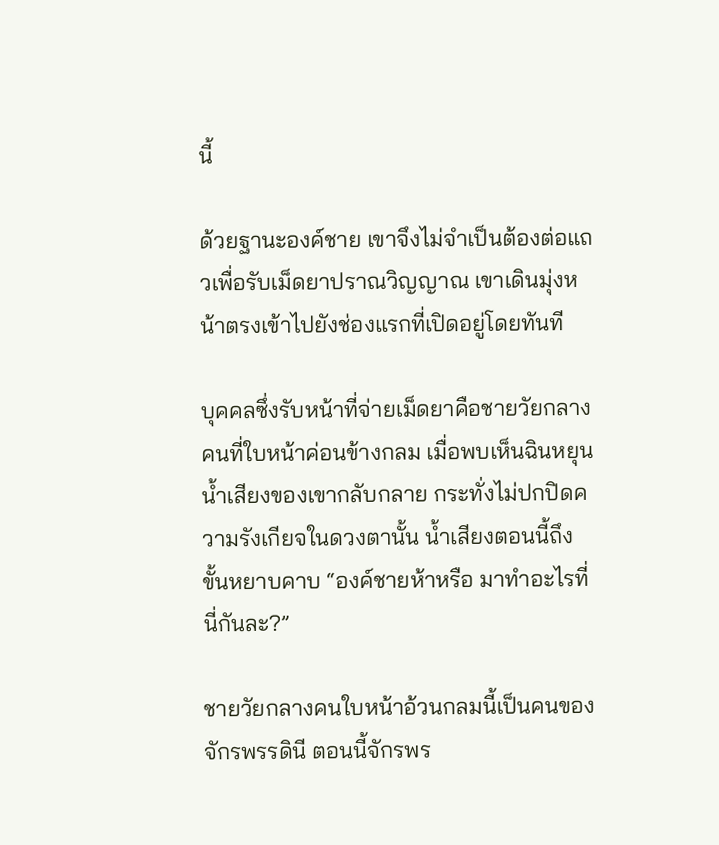นี้

ด้วยฐานะองค์ชาย เขาจึงไม่จำเป็นต้องต่อแถวเพื่อรับเม็ดยาปราณวิญญาณ เขาเดินมุ่งหน้าตรงเข้าไปยังช่องแรกที่เปิดอยู่โดยทันที

บุคคลซึ่งรับหน้าที่จ่ายเม็ดยาคือชายวัยกลางคนที่ใบหน้าค่อนข้างกลม เมื่อพบเห็นฉินหยุน น้ำเสียงของเขากลับกลาย กระทั่งไม่ปกปิดความรังเกียจในดวงตานั้น น้ำเสียงตอนนี้ถึงขั้นหยาบคาบ “องค์ชายห้าหรือ มาทำอะไรที่นี่กันละ?”

ชายวัยกลางคนใบหน้าอ้วนกลมนี้เป็นคนของจักรพรรดินี ตอนนี้จักรพร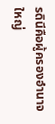รดินีคือผู้ครองอำนาจใหญ่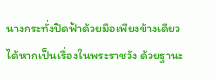นางกระทั่งปิดฟ้าด้วยมือเพียงข้างเดียวได้หากเป็นเรื่องในพระราชวัง ด้วยฐานะ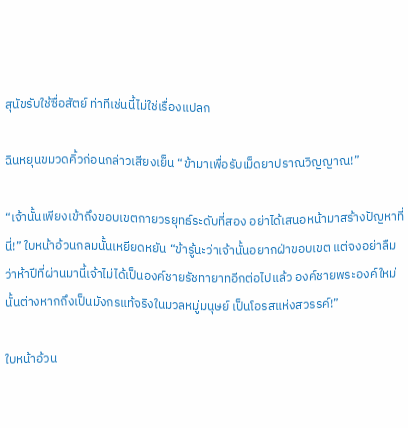สุนัขรับใช้ซื่อสัตย์ ท่าทีเช่นนี้ไม่ใช่เรื่องแปลก

ฉินหยุนขมวดคิ้วก่อนกล่าวเสียงเย็น “ข้ามาเพื่อรับเม็ดยาปราณวิญญาณ!”

“เจ้านั้นเพียงเข้าถึงขอบเขตกายวรยุทธ์ระดับที่สอง อย่าได้เสนอหน้ามาสร้างปัญหาที่นี่!” ใบหน้าอ้วนกลมนั้นเหยียดหยัน “ข้ารู้นะว่าเจ้านั้นอยากฝ่าขอบเขต แต่จงอย่าลืมว่าห้าปีที่ผ่านมานี้เจ้าไม่ได้เป็นองค์ชายรัชทายาทอีกต่อไปแล้ว องค์ชายพระองค์ใหม่นั้นต่างหากถึงเป็นมังกรแท้จริงในมวลหมู่มนุษย์ เป็นโอรสแห่งสวรรค์!”

ใบหน้าอ้วน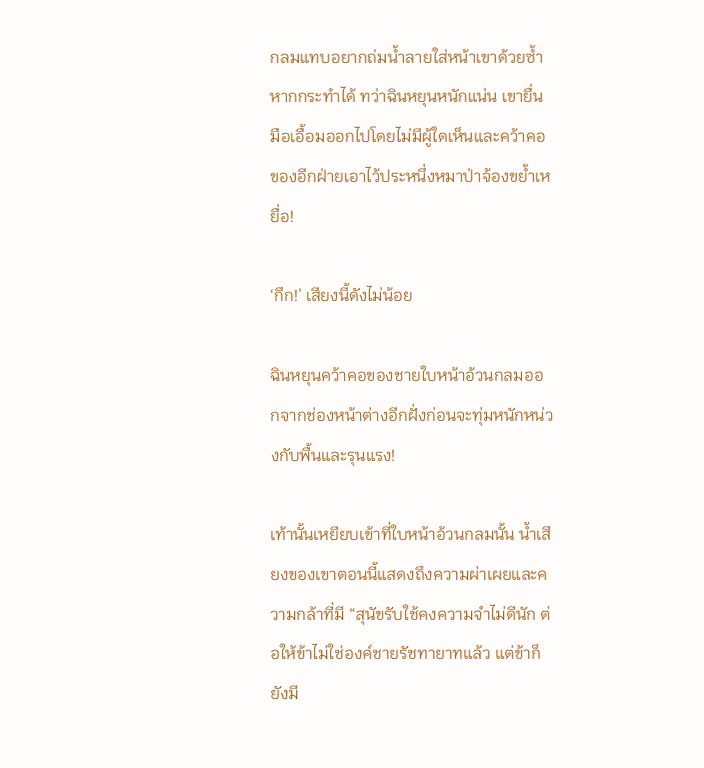กลมแทบอยากถ่มน้ำลายใส่หน้าเขาด้วยซ้ำหากกระทำได้ ทว่าฉินหยุนหนักแน่น เขายื่นมือเอื้อมออกไปโดยไม่มีผู้ใดเห็นและคว้าคอของอีกฝ่ายเอาไว้ประหนึ่งหมาป่าจ้องขย้ำเหยื่อ!

‘กึก!’ เสียงนี้ดังไม่น้อย

ฉินหยุนคว้าคอของชายใบหน้าอ้วนกลมออกจากช่องหน้าต่างอีกฝั่งก่อนจะทุ่มหนักหน่วงกับพื้นและรุนแรง!

เท้านั้นเหยียบเข้าที่ใบหน้าอ้วนกลมนั้น น้ำเสียงของเขาตอนนี้แสดงถึงความผ่าเผยและความกล้าที่มี “สุนัขรับใช้คงความจำไม่ดีนัก ต่อให้ข้าไม่ใช่องค์ชายรัชทายาทแล้ว แต่ข้าก็ยังมี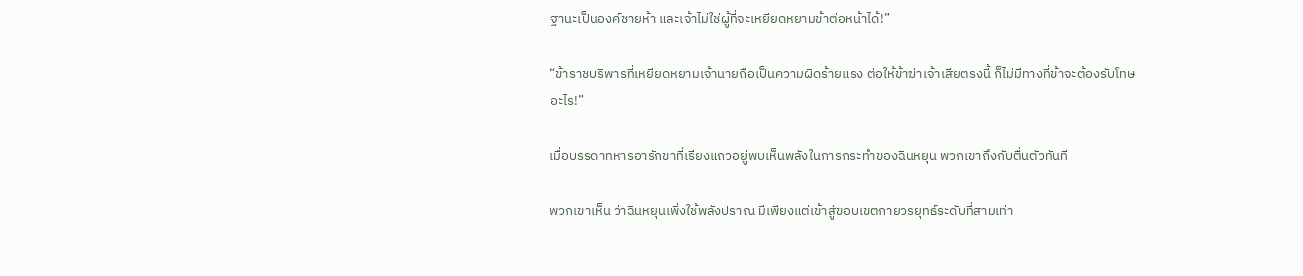ฐานะเป็นองค์ชายห้า และเจ้าไม่ใช่ผู้ที่จะเหยียดหยามข้าต่อหน้าได้!”

“ข้าราชบริพารที่เหยียดหยามเจ้านายถือเป็นความผิดร้ายแรง ต่อให้ข้าฆ่าเจ้าเสียตรงนี้ ก็ไม่มีทางที่ข้าจะต้องรับโทษอะไร!”

เมื่อบรรดาทหารอารักขาที่เรียงแถวอยู่พบเห็นพลังในการกระทำของฉินหยุน พวกเขาถึงกับตื่นตัวทันที

พวกเขาเห็น ว่าฉินหยุนเพิ่งใช้พลังปราณ มีเพียงแต่เข้าสู่ขอบเขตกายวรยุทธ์ระดับที่สามเท่า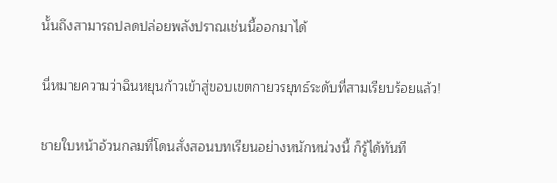นั้นถึงสามารถปลดปล่อยพลังปราณเช่นนี้ออกมาได้

นี่หมายความว่าฉินหยุนก้าวเข้าสู่ขอบเขตกายวรยุทธ์ระดับที่สามเรียบร้อยแล้ว!

ชายใบหน้าอ้วนกลมที่โดนสั่งสอนบทเรียนอย่างหนักหน่วงนี้ ก็รู้ได้ทันที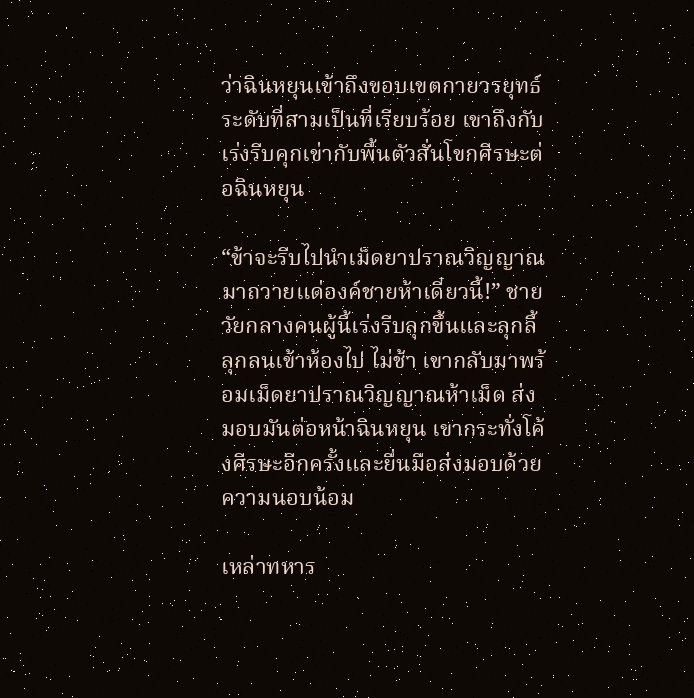ว่าฉินหยุนเข้าถึงขอบเขตกายวรยุทธ์ระดับที่สามเป็นที่เรียบร้อย เขาถึงกับเร่งรีบคุกเข่ากับพื้นตัวสั่นโขกศีรษะต่อฉินหยุน

“ข้าจะรีบไปนำเม็ดยาปราณวิญญาณมาถวายแด่องค์ชายห้าเดี๋ยวนี้!” ชายวัยกลางคนผู้นี้เร่งรีบลุกขึ้นและลุกลี้ลุกลนเข้าห้องไป ไม่ช้า เขากลับมาพร้อมเม็ดยาปราณวิญญาณห้าเม็ด ส่งมอบมันต่อหน้าฉินหยุน เขากระทั่งโค้งศีรษะอีกครั้งและยื่นมือส่งมอบด้วยความนอบน้อม

เหล่าทหาร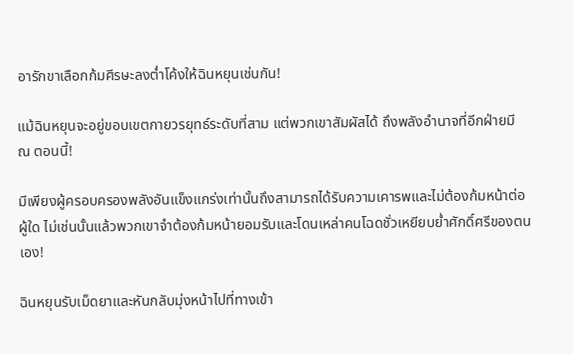อารักขาเลือกก้มศีรษะลงต่ำโค้งให้ฉินหยุนเช่นกัน!

แม้ฉินหยุนจะอยู่ขอบเขตกายวรยุทธ์ระดับที่สาม แต่พวกเขาสัมผัสได้ ถึงพลังอำนาจที่อีกฝ่ายมี ณ ตอนนี้!

มีเพียงผู้ครอบครองพลังอันแข็งแกร่งเท่านั้นถึงสามารถได้รับความเคารพและไม่ต้องก้มหน้าต่อผู้ใด ไม่เช่นนั้นแล้วพวกเขาจำต้องก้มหน้ายอมรับและโดนเหล่าคนโฉดชั่วเหยียบย่ำศักดิ์ศรีของตนเอง!

ฉินหยุนรับเม็ดยาและหันกลับมุ่งหน้าไปที่ทางเข้า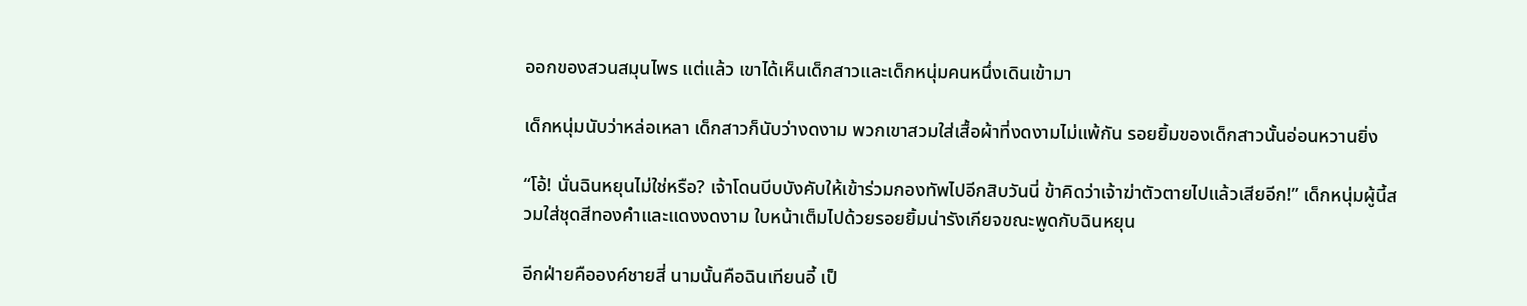ออกของสวนสมุนไพร แต่แล้ว เขาได้เห็นเด็กสาวและเด็กหนุ่มคนหนึ่งเดินเข้ามา

เด็กหนุ่มนับว่าหล่อเหลา เด็กสาวก็นับว่างดงาม พวกเขาสวมใส่เสื้อผ้าที่งดงามไม่แพ้กัน รอยยิ้มของเด็กสาวนั้นอ่อนหวานยิ่ง

“โอ้! นั่นฉินหยุนไม่ใช่หรือ? เจ้าโดนบีบบังคับให้เข้าร่วมกองทัพไปอีกสิบวันนี่ ข้าคิดว่าเจ้าฆ่าตัวตายไปแล้วเสียอีก!” เด็กหนุ่มผู้นี้สวมใส่ชุดสีทองคำและแดงงดงาม ใบหน้าเต็มไปด้วยรอยยิ้มน่ารังเกียจขณะพูดกับฉินหยุน

อีกฝ่ายคือองค์ชายสี่ นามนั้นคือฉินเทียนอี้ เป็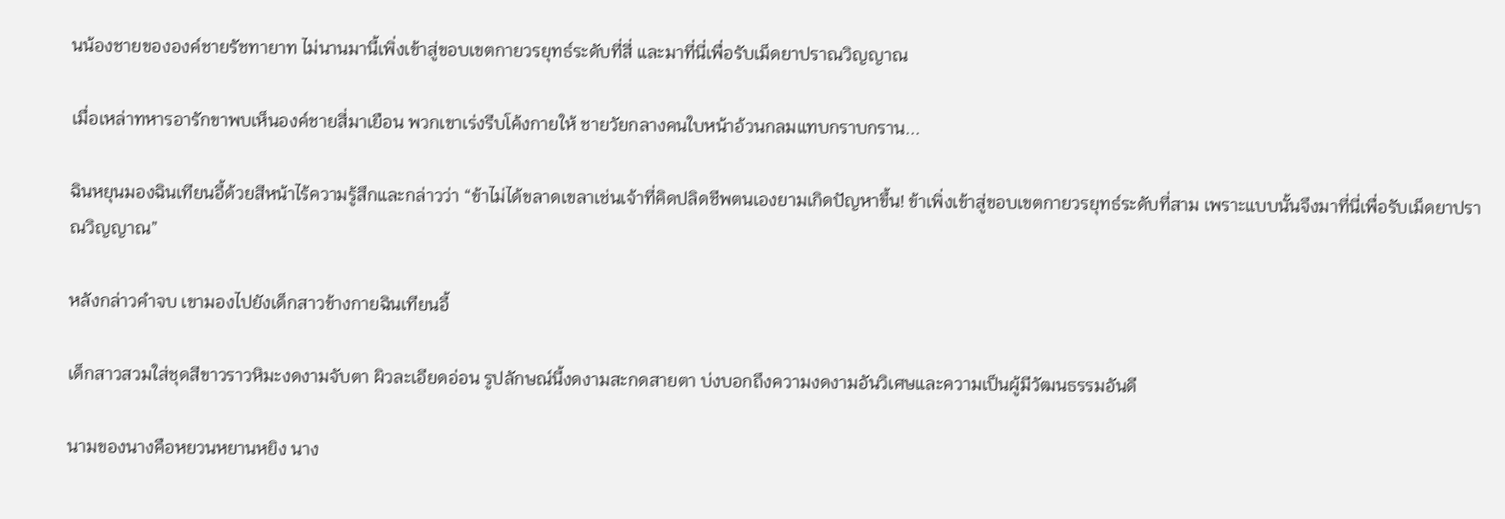นน้องชายขององค์ชายรัชทายาท ไม่นานมานี้เพิ่งเข้าสู่ขอบเขตกายวรยุทธ์ระดับที่สี่ และมาที่นี่เพื่อรับเม็ดยาปราณวิญญาณ

เมื่อเหล่าทหารอารักขาพบเห็นองค์ชายสี่มาเยือน พวกเขาเร่งรีบโค้งกายให้ ชายวัยกลางคนใบหน้าอ้วนกลมแทบกราบกราน...

ฉินหยุนมองฉินเทียนอี้ด้วยสีหน้าไร้ความรู้สึกและกล่าวว่า “ข้าไม่ได้ขลาดเขลาเช่นเจ้าที่คิดปลิดชีพตนเองยามเกิดปัญหาขึ้น! ข้าเพิ่งเข้าสู่ขอบเขตกายวรยุทธ์ระดับที่สาม เพราะแบบนั้นจึงมาที่นี่เพื่อรับเม็ดยาปราณวิญญาณ”

หลังกล่าวคำจบ เขามองไปยังเด็กสาวข้างกายฉินเทียนอี้

เด็กสาวสวมใส่ชุดสีขาวราวหิมะงดงามจับตา ผิวละเอียดอ่อน รูปลักษณ์นี้งดงามสะกดสายตา บ่งบอกถึงความงดงามอันวิเศษและความเป็นผู้มีวัฒนธรรมอันดี

นามของนางคือหยวนหยานหยิง นาง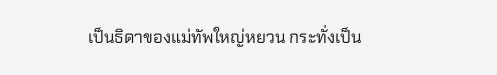เป็นธิดาของแม่ทัพใหญ่หยวน กระทั่งเป็น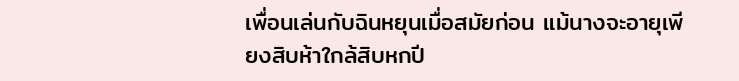เพื่อนเล่นกับฉินหยุนเมื่อสมัยก่อน แม้นางจะอายุเพียงสิบห้าใกล้สิบหกปี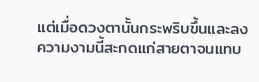แต่เมื่อดวงตานั้นกระพริบขึ้นและลง ความงามนี้สะกดแก่สายตาจนแทบ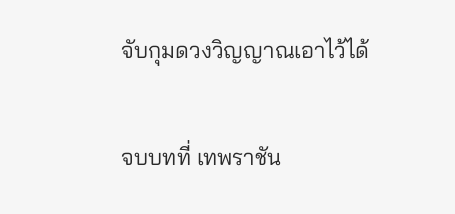จับกุมดวงวิญญาณเอาไว้ได้

จบบทที่ เทพราชัน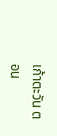เก้าตะวัน ตอน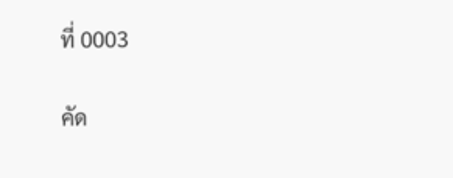ที่ 0003

คัด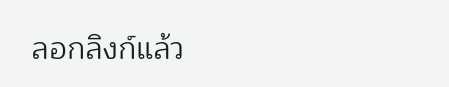ลอกลิงก์แล้ว